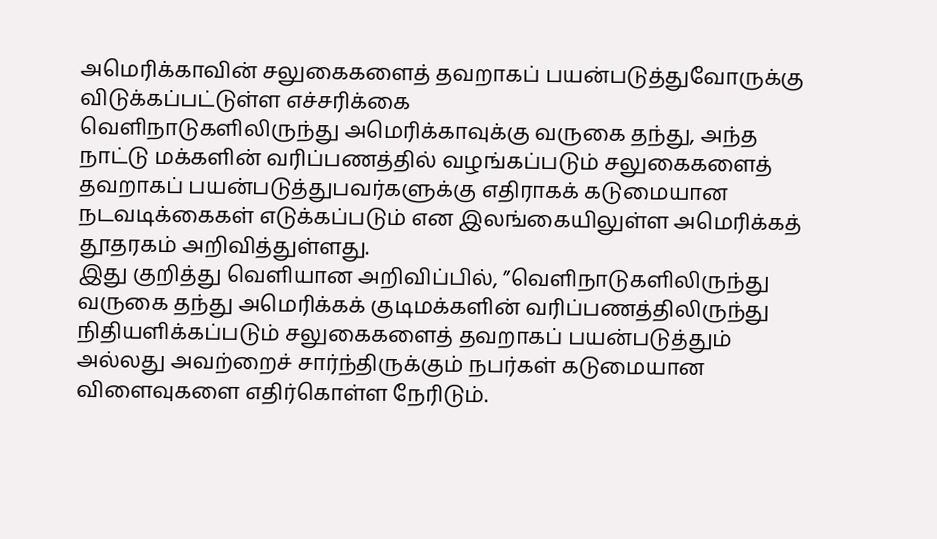அமெரிக்காவின் சலுகைகளைத் தவறாகப் பயன்படுத்துவோருக்கு விடுக்கப்பட்டுள்ள எச்சரிக்கை
வெளிநாடுகளிலிருந்து அமெரிக்காவுக்கு வருகை தந்து, அந்த நாட்டு மக்களின் வரிப்பணத்தில் வழங்கப்படும் சலுகைகளைத் தவறாகப் பயன்படுத்துபவர்களுக்கு எதிராகக் கடுமையான நடவடிக்கைகள் எடுக்கப்படும் என இலங்கையிலுள்ள அமெரிக்கத் தூதரகம் அறிவித்துள்ளது.
இது குறித்து வெளியான அறிவிப்பில், ”வெளிநாடுகளிலிருந்து வருகை தந்து அமெரிக்கக் குடிமக்களின் வரிப்பணத்திலிருந்து நிதியளிக்கப்படும் சலுகைகளைத் தவறாகப் பயன்படுத்தும் அல்லது அவற்றைச் சார்ந்திருக்கும் நபர்கள் கடுமையான விளைவுகளை எதிர்கொள்ள நேரிடும்.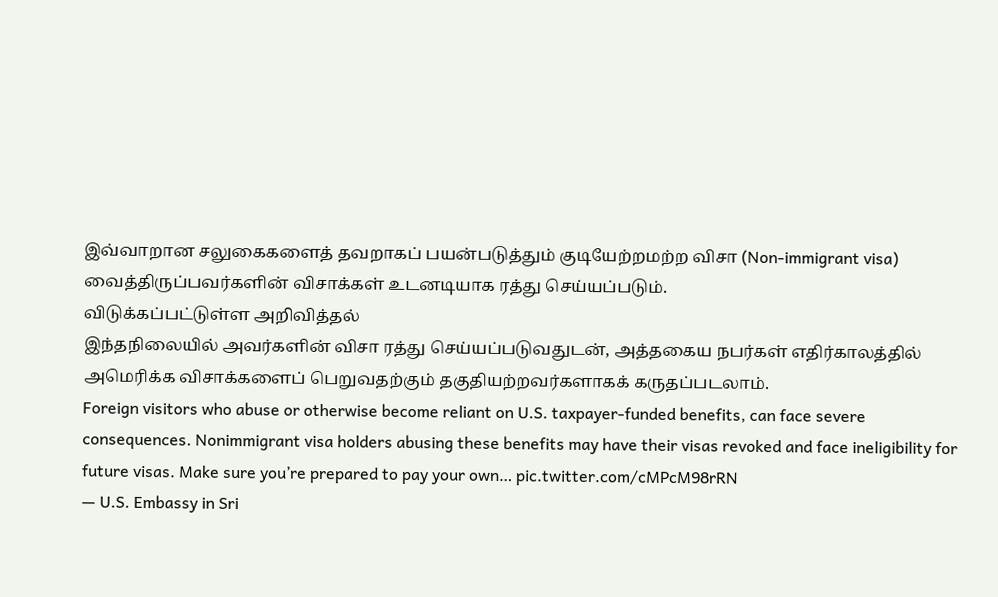இவ்வாறான சலுகைகளைத் தவறாகப் பயன்படுத்தும் குடியேற்றமற்ற விசா (Non-immigrant visa) வைத்திருப்பவர்களின் விசாக்கள் உடனடியாக ரத்து செய்யப்படும்.
விடுக்கப்பட்டுள்ள அறிவித்தல்
இந்தநிலையில் அவர்களின் விசா ரத்து செய்யப்படுவதுடன், அத்தகைய நபர்கள் எதிர்காலத்தில் அமெரிக்க விசாக்களைப் பெறுவதற்கும் தகுதியற்றவர்களாகக் கருதப்படலாம்.
Foreign visitors who abuse or otherwise become reliant on U.S. taxpayer-funded benefits, can face severe consequences. Nonimmigrant visa holders abusing these benefits may have their visas revoked and face ineligibility for future visas. Make sure you’re prepared to pay your own… pic.twitter.com/cMPcM98rRN
— U.S. Embassy in Sri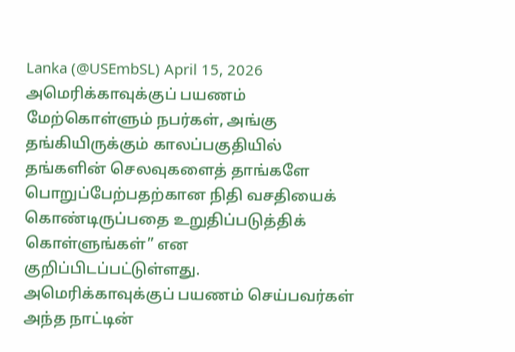Lanka (@USEmbSL) April 15, 2026
அமெரிக்காவுக்குப் பயணம் மேற்கொள்ளும் நபர்கள், அங்கு தங்கியிருக்கும் காலப்பகுதியில் தங்களின் செலவுகளைத் தாங்களே பொறுப்பேற்பதற்கான நிதி வசதியைக் கொண்டிருப்பதை உறுதிப்படுத்திக் கொள்ளுங்கள்” என குறிப்பிடப்பட்டுள்ளது.
அமெரிக்காவுக்குப் பயணம் செய்பவர்கள் அந்த நாட்டின்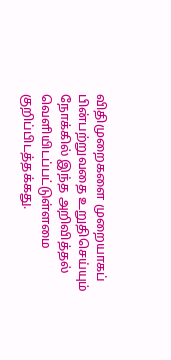விதிமுறைகளை முறையாகப் பின்பற்றுவதை உறுதிசெய்யும் நோக்கில் இந்த அறிவித்தல் வெளியிடப்பட்டுள்ளமை குறிப்பிடத்தக்கது.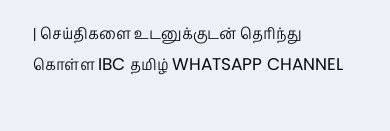| செய்திகளை உடனுக்குடன் தெரிந்து கொள்ள IBC தமிழ் WHATSAPP CHANNEL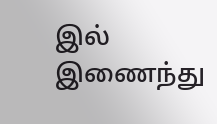இல் இணைந்து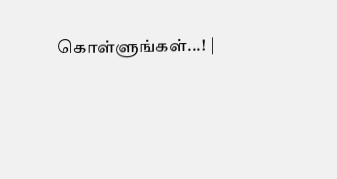கொள்ளுங்கள்...! |